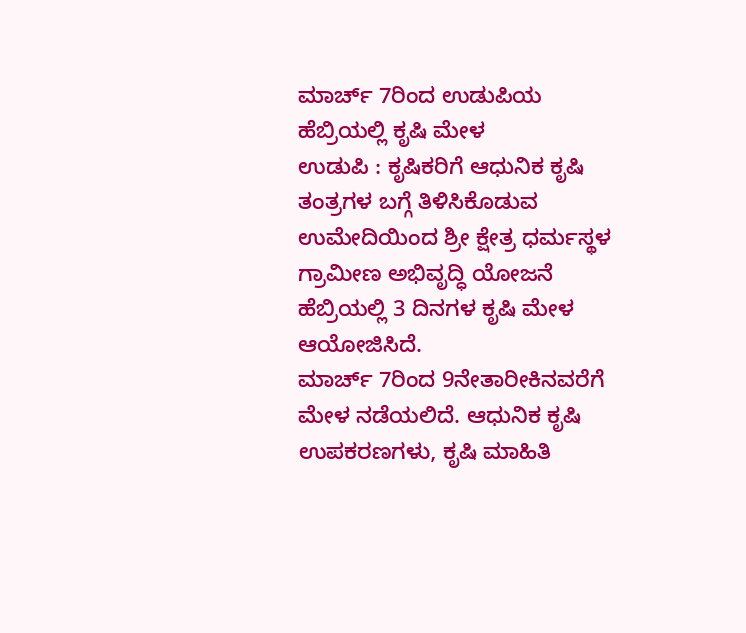ಮಾರ್ಚ್ 7ರಿಂದ ಉಡುಪಿಯ ಹೆಬ್ರಿಯಲ್ಲಿ ಕೃಷಿ ಮೇಳ
ಉಡುಪಿ : ಕೃಷಿಕರಿಗೆ ಆಧುನಿಕ ಕೃಷಿ ತಂತ್ರಗಳ ಬಗ್ಗೆ ತಿಳಿಸಿಕೊಡುವ ಉಮೇದಿಯಿಂದ ಶ್ರೀ ಕ್ಷೇತ್ರ ಧರ್ಮಸ್ಥಳ ಗ್ರಾಮೀಣ ಅಭಿವೃದ್ಧಿ ಯೋಜನೆ ಹೆಬ್ರಿಯಲ್ಲಿ 3 ದಿನಗಳ ಕೃಷಿ ಮೇಳ ಆಯೋಜಿಸಿದೆ.
ಮಾರ್ಚ್ 7ರಿಂದ 9ನೇತಾರೀಕಿನವರೆಗೆ ಮೇಳ ನಡೆಯಲಿದೆ. ಆಧುನಿಕ ಕೃಷಿ ಉಪಕರಣಗಳು, ಕೃಷಿ ಮಾಹಿತಿ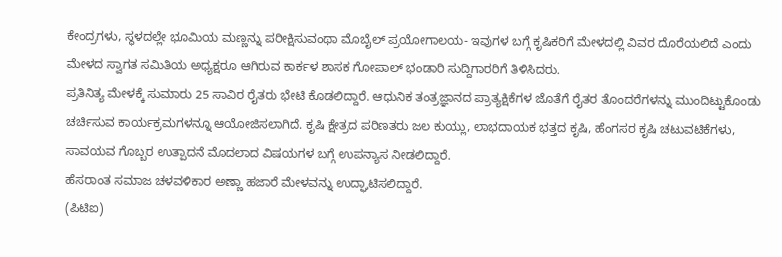ಕೇಂದ್ರಗಳು, ಸ್ಥಳದಲ್ಲೇ ಭೂಮಿಯ ಮಣ್ಣನ್ನು ಪರೀಕ್ಷಿಸುವಂಥಾ ಮೊಬೈಲ್ ಪ್ರಯೋಗಾಲಯ- ಇವುಗಳ ಬಗ್ಗೆ ಕೃಷಿಕರಿಗೆ ಮೇಳದಲ್ಲಿ ವಿವರ ದೊರೆಯಲಿದೆ ಎಂದು ಮೇಳದ ಸ್ವಾಗತ ಸಮಿತಿಯ ಅಧ್ಯಕ್ಷರೂ ಆಗಿರುವ ಕಾರ್ಕಳ ಶಾಸಕ ಗೋಪಾಲ್ ಭಂಡಾರಿ ಸುದ್ದಿಗಾರರಿಗೆ ತಿಳಿಸಿದರು.
ಪ್ರತಿನಿತ್ಯ ಮೇಳಕ್ಕೆ ಸುಮಾರು 25 ಸಾವಿರ ರೈತರು ಭೇಟಿ ಕೊಡಲಿದ್ದಾರೆ. ಆಧುನಿಕ ತಂತ್ರಜ್ಞಾನದ ಪ್ರಾತ್ಯಕ್ಷಿಕೆಗಳ ಜೊತೆಗೆ ರೈತರ ತೊಂದರೆಗಳನ್ನು ಮುಂದಿಟ್ಟುಕೊಂಡು ಚರ್ಚಿಸುವ ಕಾರ್ಯಕ್ರಮಗಳನ್ನೂ ಆಯೋಜಿಸಲಾಗಿದೆ. ಕೃಷಿ ಕ್ಷೇತ್ರದ ಪರಿಣತರು ಜಲ ಕುಯ್ಲು, ಲಾಭದಾಯಕ ಭತ್ತದ ಕೃಷಿ, ಹೆಂಗಸರ ಕೃಷಿ ಚಟುವಟಿಕೆಗಳು, ಸಾವಯವ ಗೊಬ್ಬರ ಉತ್ಪಾದನೆ ಮೊದಲಾದ ವಿಷಯಗಳ ಬಗ್ಗೆ ಉಪನ್ಯಾಸ ನೀಡಲಿದ್ದಾರೆ.
ಹೆಸರಾಂತ ಸಮಾಜ ಚಳವಳಿಕಾರ ಅಣ್ಣಾ ಹಜಾರೆ ಮೇಳವನ್ನು ಉದ್ಘಾಟಿಸಲಿದ್ದಾರೆ.
(ಪಿಟಿಐ)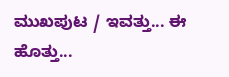ಮುಖಪುಟ / ಇವತ್ತು... ಈ ಹೊತ್ತು...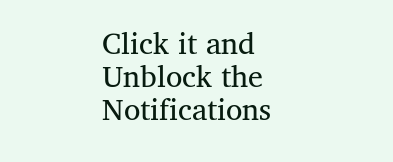Click it and Unblock the Notifications